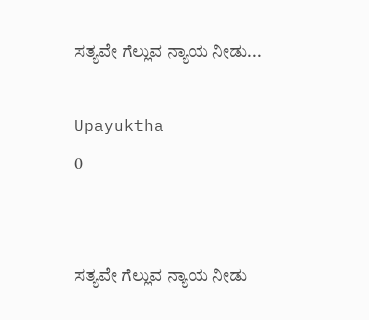ಸತ್ಯವೇ ಗೆಲ್ಲುವ ನ್ಯಾಯ ನೀಡು...

Upayuktha
0


ಸತ್ಯವೇ ಗೆಲ್ಲುವ ನ್ಯಾಯ ನೀಡು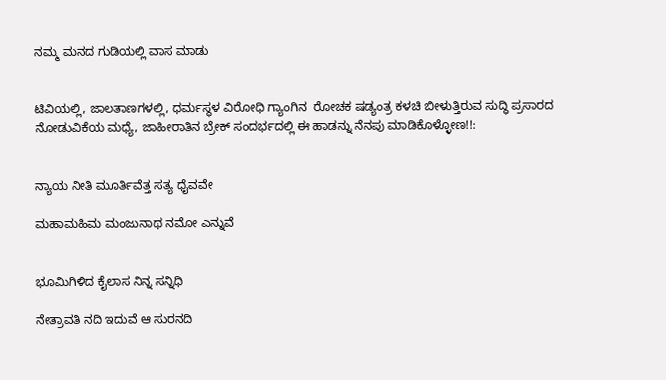ನಮ್ಮ ಮನದ ಗುಡಿಯಲ್ಲಿ ವಾಸ ಮಾಡು


ಟಿವಿಯಲ್ಲಿ, ಜಾಲತಾಣಗಳಲ್ಲಿ, ಧರ್ಮಸ್ಥಳ ವಿರೋಧಿ ಗ್ಯಾಂಗಿನ  ರೋಚಕ ಷಡ್ಯಂತ್ರ ಕಳಚಿ ಬೀಳುತ್ತಿರುವ ಸುದ್ಧಿ ಪ್ರಸಾರದ ನೋಡುವಿಕೆಯ ಮಧ್ಯೆ, ಜಾಹೀರಾತಿನ ಬ್ರೇಕ್ ಸಂದರ್ಭದಲ್ಲಿ ಈ ಹಾಡನ್ನು ನೆನಪು ಮಾಡಿಕೊಳ್ಳೋಣ!!:


ನ್ಯಾಯ ನೀತಿ ಮೂರ್ತಿವೆತ್ತ ಸತ್ಯ ಧೈವವೇ

ಮಹಾಮಹಿಮ ಮಂಜುನಾಥ ನಮೋ ಎನ್ನುವೆ


ಭೂಮಿಗಿಳಿದ ಕೈಲಾಸ ನಿನ್ನ ಸನ್ನಿಧಿ

ನೇತ್ರಾವತಿ ನದಿ ಇದುವೆ ಆ ಸುರನದಿ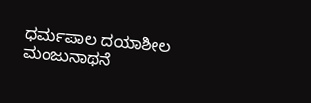ಧರ್ಮಪಾಲ ದಯಾಶೀಲ ಮಂಜುನಾಥನೆ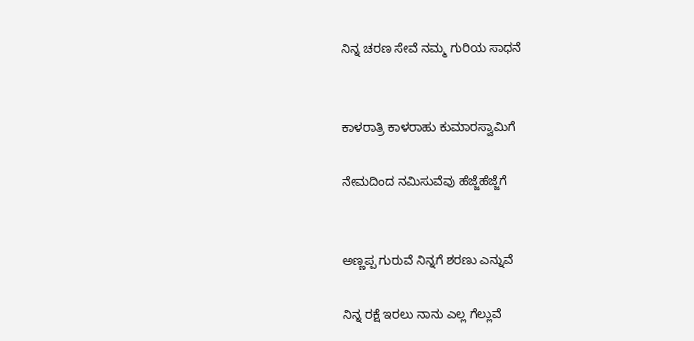ನಿನ್ನ ಚರಣ ಸೇವೆ ನಮ್ಮ ಗುರಿಯ ಸಾಧನೆ


ಕಾಳರಾತ್ರಿ ಕಾಳರಾಹು ಕುಮಾರಸ್ವಾಮಿಗೆ

ನೇಮದಿಂದ ನಮಿಸುವೆವು ಹೆಜ್ಜೆಹೆಜ್ಜೆಗೆ


ಅಣ್ಣಪ್ಪ ಗುರುವೆ ನಿನ್ನಗೆ ಶರಣು ಎನ್ನುವೆ

ನಿನ್ನ ರಕ್ಷೆ ಇರಲು ನಾನು ಎಲ್ಲ ಗೆಲ್ಲುವೆ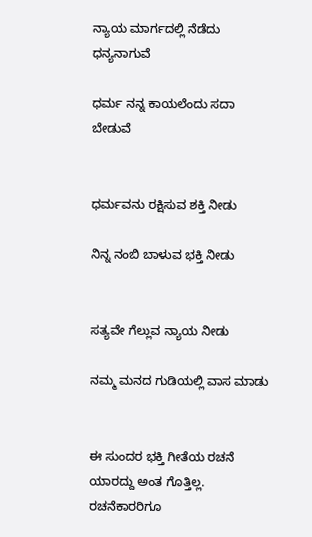ನ್ಯಾಯ ಮಾರ್ಗದಲ್ಲಿ ನೆಡೆದು ಧನ್ಯನಾಗುವೆ

ಧರ್ಮ ನನ್ನ ಕಾಯಲೆಂದು ಸದಾ ಬೇಡುವೆ


ಧರ್ಮವನು ರಕ್ಷಿಸುವ ಶಕ್ತಿ ನೀಡು

ನಿನ್ನ ನಂಬಿ ಬಾಳುವ ಭಕ್ತಿ ನೀಡು


ಸತ್ಯವೇ ಗೆಲ್ಲುವ ನ್ಯಾಯ ನೀಡು

ನಮ್ಮ ಮನದ ಗುಡಿಯಲ್ಲಿ ವಾಸ ಮಾಡು


ಈ ಸುಂದರ ಭಕ್ತಿ ಗೀತೆಯ ರಚನೆ ಯಾರದ್ದು ಅಂತ ಗೊತ್ತಿಲ್ಲ. ರಚನೆಕಾರರಿಗೂ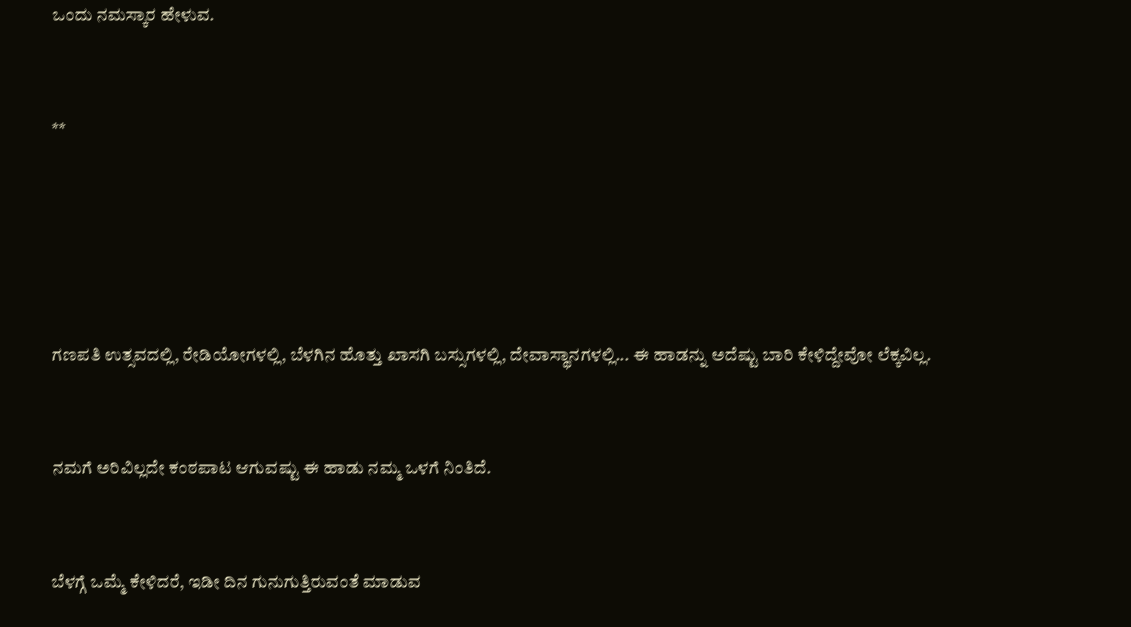ಒಂದು ನಮಸ್ಕಾರ ಹೇಳುವ.


**





ಗಣಪತಿ ಉತ್ಸವದಲ್ಲಿ, ರೇಡಿಯೋಗಳಲ್ಲಿ, ಬೆಳಗಿನ ಹೊತ್ತು ಖಾಸಗಿ ಬಸ್ಸುಗಳಲ್ಲಿ, ದೇವಾಸ್ಥಾನಗಳಲ್ಲಿ... ಈ ಹಾಡನ್ನು ಅದೆಷ್ಟು ಬಾರಿ ಕೇಳಿದ್ದೇವೋ ಲೆಕ್ಕವಿಲ್ಲ.


ನಮಗೆ ಅರಿವಿಲ್ಲದೇ ಕಂಠಪಾಟ ಆಗುವಷ್ಟು ಈ ಹಾಡು ನಮ್ಮ ಒಳಗೆ ನಿಂತಿದೆ.


ಬೆಳಗ್ಗೆ ಒಮ್ಮೆ ಕೇಳಿದರೆ, ಇಡೀ ದಿನ ಗುನುಗುತ್ತಿರುವಂತೆ ಮಾಡುವ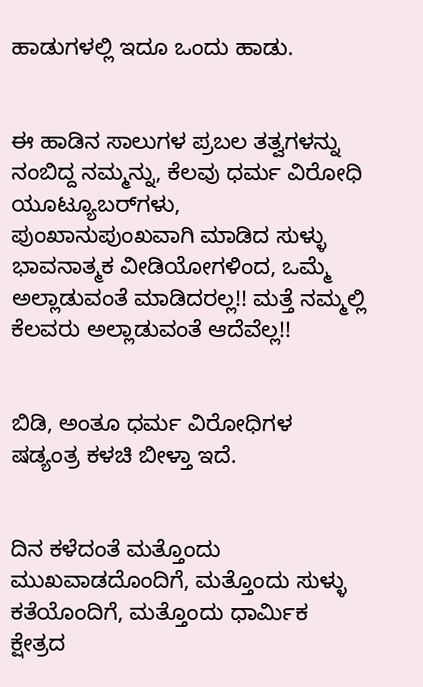ಹಾಡುಗಳಲ್ಲಿ ಇದೂ ಒಂದು ಹಾಡು.


ಈ ಹಾಡಿನ ಸಾಲುಗಳ ಪ್ರಬಲ ತತ್ವಗಳನ್ನು ನಂಬಿದ್ದ ನಮ್ಮನ್ನು, ಕೆಲವು ಧರ್ಮ ವಿರೋಧಿ ಯೂಟ್ಯೂಬರ್‌ಗಳು, ಪುಂಖಾನುಪುಂಖವಾಗಿ ಮಾಡಿದ ಸುಳ್ಳು ಭಾವನಾತ್ಮಕ ವೀಡಿಯೋಗಳಿಂದ, ಒಮ್ಮೆ ಅಲ್ಲಾಡುವಂತೆ ಮಾಡಿದರಲ್ಲ!! ಮತ್ತೆ ನಮ್ಮಲ್ಲಿ ಕೆಲವರು ಅಲ್ಲಾಡುವಂತೆ ಆದೆವೆಲ್ಲ!!


ಬಿಡಿ, ಅಂತೂ ಧರ್ಮ ವಿರೋಧಿಗಳ ಷಡ್ಯಂತ್ರ ಕಳಚಿ ಬೀಳ್ತಾ ಇದೆ.


ದಿನ ಕಳೆದಂತೆ ಮತ್ತೊಂದು ಮುಖವಾಡದೊಂದಿಗೆ, ಮತ್ತೊಂದು ಸುಳ್ಳು ಕತೆಯೊಂದಿಗೆ, ಮತ್ತೊಂದು ಧಾರ್ಮಿಕ ಕ್ಷೇತ್ರದ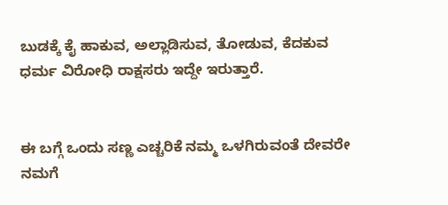ಬುಡಕ್ಕೆ ಕೈ ಹಾಕುವ, ಅಲ್ಲಾಡಿಸುವ, ತೋಡುವ, ಕೆದಕುವ ಧರ್ಮ ವಿರೋಧಿ ರಾಕ್ಷಸರು ಇದ್ದೇ ಇರುತ್ತಾರೆ.


ಈ ಬಗ್ಗೆ ಒಂದು ಸಣ್ಣ ಎಚ್ಚರಿಕೆ ನಮ್ಮ ಒಳಗಿರುವಂತೆ ದೇವರೇ ನಮಗೆ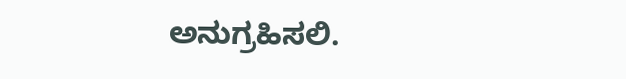ಅನುಗ್ರಹಿಸಲಿ.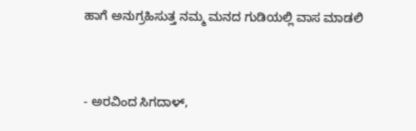ಹಾಗೆ ಅನುಗ್ರಹಿಸುತ್ತ ನಮ್ಮ ಮನದ ಗುಡಿಯಲ್ಲಿ ವಾಸ ಮಾಡಲಿ


- ಅರವಿಂದ ಸಿಗದಾಳ್,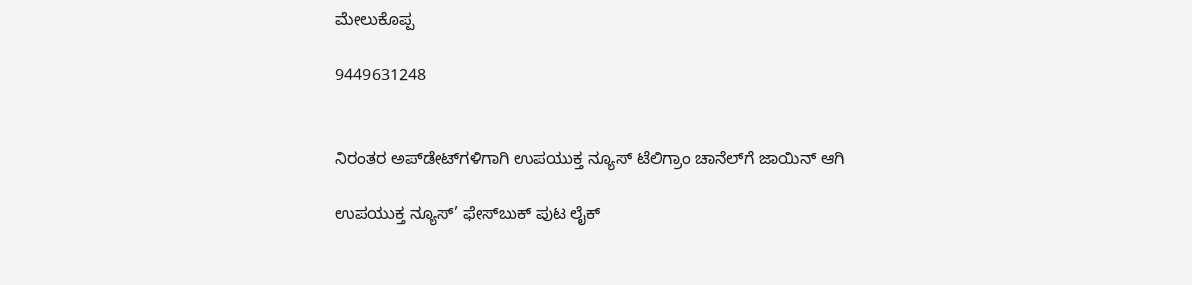ಮೇಲುಕೊಪ್ಪ

9449631248


ನಿರಂತರ ಅಪ್‌ಡೇಟ್‌ಗಳಿಗಾಗಿ ಉಪಯುಕ್ತ ನ್ಯೂಸ್‌ ಟೆಲಿಗ್ರಾಂ ಚಾನೆಲ್‌ಗೆ ಜಾಯಿನ್‌ ಆಗಿ

ಉಪಯುಕ್ತ ನ್ಯೂಸ್‌’ ಫೇಸ್‌ಬುಕ್ ಪುಟ ಲೈಕ್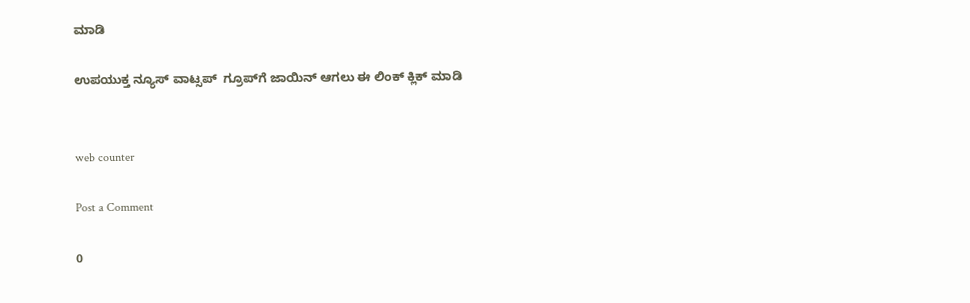ಮಾಡಿ

ಉಪಯುಕ್ತ ನ್ಯೂಸ್‌ ವಾಟ್ಸಪ್‌  ಗ್ರೂಪ್‌ಗೆ ಜಾಯಿನ್ ಆಗಲು ಈ ಲಿಂಕ್ ಕ್ಲಿಕ್ ಮಾಡಿ


web counter

Post a Comment

0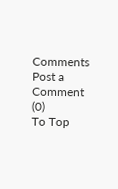Comments
Post a Comment (0)
To Top